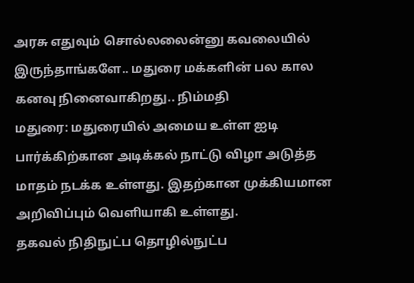அரசு எதுவும் சொல்லலைன்னு கவலையில் இருந்தாங்களே.. மதுரை மக்களின் பல கால கனவு நினைவாகிறது.. நிம்மதி
மதுரை: மதுரையில் அமைய உள்ள ஐடி பார்க்கிற்கான அடிக்கல் நாட்டு விழா அடுத்த மாதம் நடக்க உள்ளது. இதற்கான முக்கியமான அறிவிப்பும் வெளியாகி உள்ளது.
தகவல் நிதிநுட்ப தொழில்நுட்ப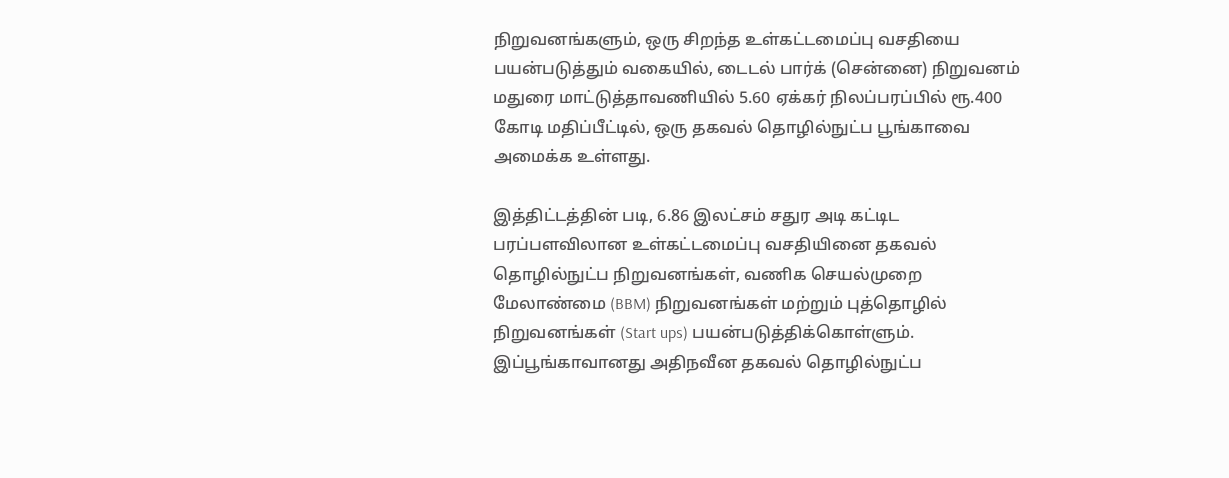நிறுவனங்களும், ஒரு சிறந்த உள்கட்டமைப்பு வசதியை பயன்படுத்தும் வகையில், டைடல் பார்க் (சென்னை) நிறுவனம் மதுரை மாட்டுத்தாவணியில் 5.60 ஏக்கர் நிலப்பரப்பில் ரூ.400 கோடி மதிப்பீட்டில், ஒரு தகவல் தொழில்நுட்ப பூங்காவை அமைக்க உள்ளது.

இத்திட்டத்தின் படி, 6.86 இலட்சம் சதுர அடி கட்டிட பரப்பளவிலான உள்கட்டமைப்பு வசதியினை தகவல் தொழில்நுட்ப நிறுவனங்கள், வணிக செயல்முறை மேலாண்மை (BBM) நிறுவனங்கள் மற்றும் புத்தொழில் நிறுவனங்கள் (Start ups) பயன்படுத்திக்கொள்ளும்.
இப்பூங்காவானது அதிநவீன தகவல் தொழில்நுட்ப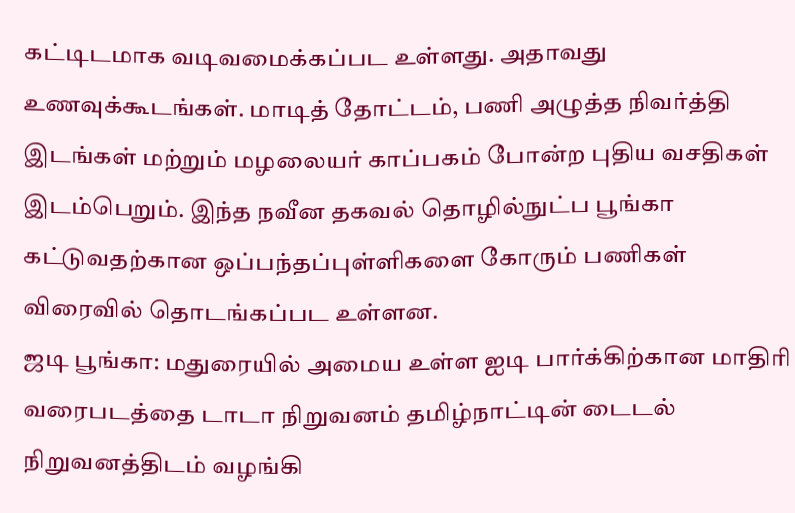கட்டிடமாக வடிவமைக்கப்பட உள்ளது. அதாவது உணவுக்கூடங்கள். மாடித் தோட்டம், பணி அழுத்த நிவர்த்தி இடங்கள் மற்றும் மழலையர் காப்பகம் போன்ற புதிய வசதிகள் இடம்பெறும். இந்த நவீன தகவல் தொழில்நுட்ப பூங்கா கட்டுவதற்கான ஒப்பந்தப்புள்ளிகளை கோரும் பணிகள் விரைவில் தொடங்கப்பட உள்ளன.
ஜடி பூங்கா: மதுரையில் அமைய உள்ள ஐடி பார்க்கிற்கான மாதிரி வரைபடத்தை டாடா நிறுவனம் தமிழ்நாட்டின் டைடல் நிறுவனத்திடம் வழங்கி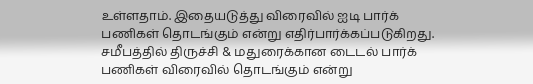உள்ளதாம். இதையடுத்து விரைவில் ஐடி பார்க் பணிகள் தொடங்கும் என்று எதிர்பார்க்கப்படுகிறது.
சமீபத்தில் திருச்சி & மதுரைக்கான டைடல் பார்க் பணிகள் விரைவில் தொடங்கும் என்று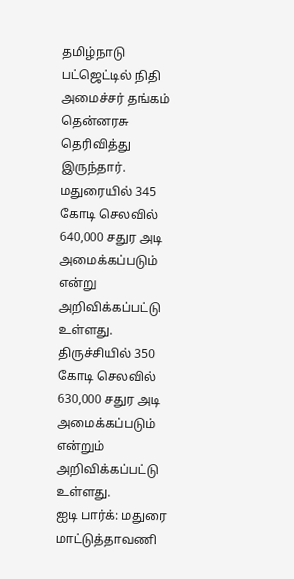தமிழ்நாடு பட்ஜெட்டில் நிதி அமைச்சர் தங்கம் தென்னரசு தெரிவித்து இருந்தார்.
மதுரையில் 345 கோடி செலவில் 640,000 சதுர அடி அமைக்கப்படும் என்று அறிவிக்கப்பட்டு உள்ளது. திருச்சியில் 350 கோடி செலவில் 630,000 சதுர அடி அமைக்கப்படும் என்றும் அறிவிக்கப்பட்டு உள்ளது.
ஐடி பார்க்: மதுரை மாட்டுத்தாவணி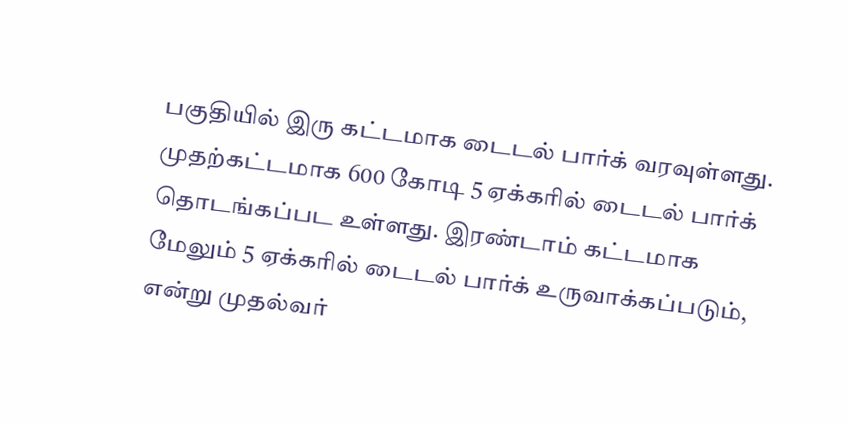பகுதியில் இரு கட்டமாக டைடல் பார்க் வரவுள்ளது. முதற்கட்டமாக 600 கோடி 5 ஏக்கரில் டைடல் பார்க் தொடங்கப்பட உள்ளது. இரண்டாம் கட்டமாக மேலும் 5 ஏக்கரில் டைடல் பார்க் உருவாக்கப்படும், என்று முதல்வர்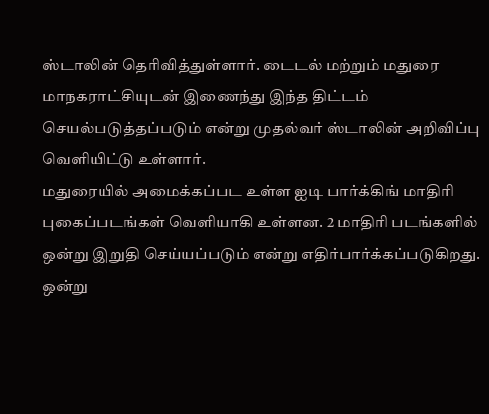ஸ்டாலின் தெரிவித்துள்ளார். டைடல் மற்றும் மதுரை மாநகராட்சியுடன் இணைந்து இந்த திட்டம் செயல்படுத்தப்படும் என்று முதல்வர் ஸ்டாலின் அறிவிப்பு வெளியிட்டு உள்ளார்.
மதுரையில் அமைக்கப்பட உள்ள ஐடி பார்க்கிங் மாதிரி புகைப்படங்கள் வெளியாகி உள்ளன. 2 மாதிரி படங்களில் ஒன்று இறுதி செய்யப்படும் என்று எதிர்பார்க்கப்படுகிறது. ஒன்று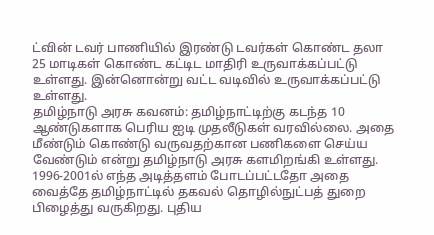ட்வின் டவர் பாணியில் இரண்டு டவர்கள் கொண்ட தலா 25 மாடிகள் கொண்ட கட்டிட மாதிரி உருவாக்கப்பட்டு உள்ளது. இன்னொன்று வட்ட வடிவில் உருவாக்கப்பட்டு உள்ளது.
தமிழ்நாடு அரசு கவனம்: தமிழ்நாட்டிற்கு கடந்த 10 ஆண்டுகளாக பெரிய ஐடி முதலீடுகள் வரவில்லை. அதை மீண்டும் கொண்டு வருவதற்கான பணிகளை செய்ய வேண்டும் என்று தமிழ்நாடு அரசு களமிறங்கி உள்ளது.
1996-2001ல் எந்த அடித்தளம் போடப்பட்டதோ அதை வைத்தே தமிழ்நாட்டில் தகவல் தொழில்நுட்பத் துறை பிழைத்து வருகிறது. புதிய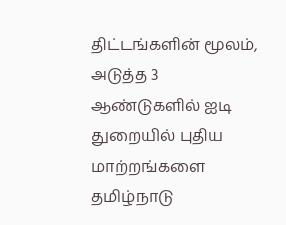திட்டங்களின் மூலம், அடுத்த 3 ஆண்டுகளில் ஐடி துறையில் புதிய மாற்றங்களை தமிழ்நாடு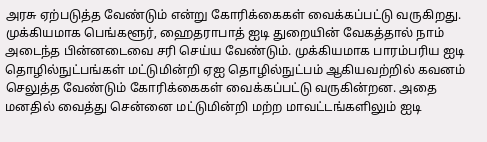அரசு ஏற்படுத்த வேண்டும் என்று கோரிக்கைகள் வைக்கப்பட்டு வருகிறது.
முக்கியமாக பெங்களூர், ஹைதராபாத் ஐடி துறையின் வேகத்தால் நாம் அடைந்த பின்னடைவை சரி செய்ய வேண்டும். முக்கியமாக பாரம்பரிய ஐடி தொழில்நுட்பங்கள் மட்டுமின்றி ஏஐ தொழில்நுட்பம் ஆகியவற்றில் கவனம் செலுத்த வேண்டும் கோரிக்கைகள் வைக்கப்பட்டு வருகின்றன. அதை மனதில் வைத்து சென்னை மட்டுமின்றி மற்ற மாவட்டங்களிலும் ஐடி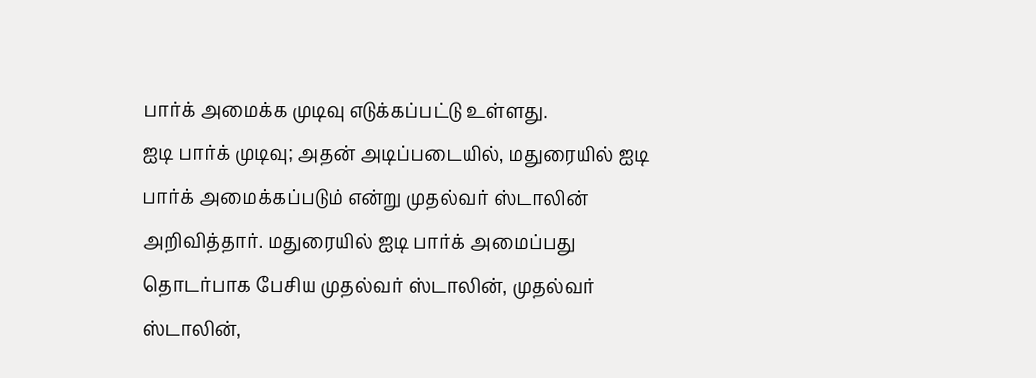பார்க் அமைக்க முடிவு எடுக்கப்பட்டு உள்ளது.
ஐடி பார்க் முடிவு; அதன் அடிப்படையில், மதுரையில் ஐடி பார்க் அமைக்கப்படும் என்று முதல்வர் ஸ்டாலின் அறிவித்தார். மதுரையில் ஐடி பார்க் அமைப்பது தொடர்பாக பேசிய முதல்வர் ஸ்டாலின், முதல்வர் ஸ்டாலின்,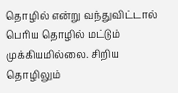தொழில் என்று வந்துவிட்டால் பெரிய தொழில் மட்டும் முக்கியமில்லை. சிறிய தொழிலும்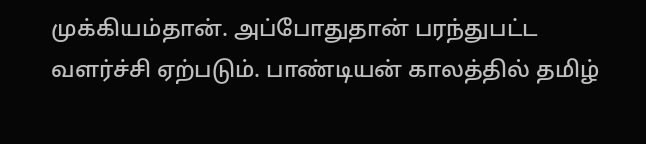முக்கியம்தான். அப்போதுதான் பரந்துபட்ட வளர்ச்சி ஏற்படும். பாண்டியன் காலத்தில் தமிழ்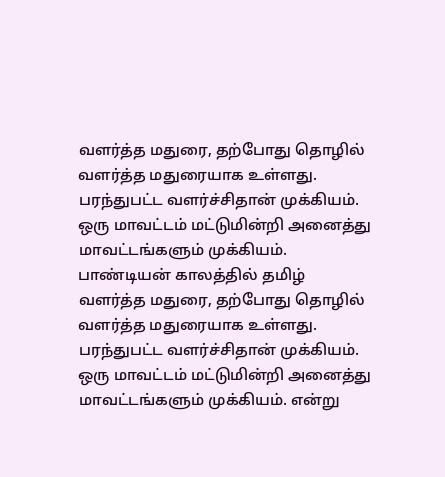வளர்த்த மதுரை, தற்போது தொழில் வளர்த்த மதுரையாக உள்ளது. பரந்துபட்ட வளர்ச்சிதான் முக்கியம். ஒரு மாவட்டம் மட்டுமின்றி அனைத்து மாவட்டங்களும் முக்கியம்.
பாண்டியன் காலத்தில் தமிழ் வளர்த்த மதுரை, தற்போது தொழில் வளர்த்த மதுரையாக உள்ளது. பரந்துபட்ட வளர்ச்சிதான் முக்கியம். ஒரு மாவட்டம் மட்டுமின்றி அனைத்து மாவட்டங்களும் முக்கியம். என்று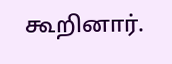கூறினார்.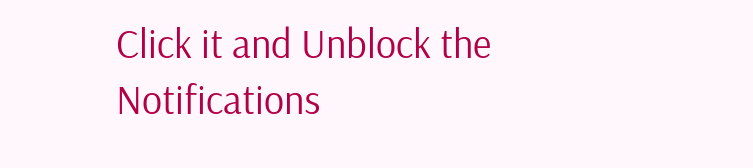Click it and Unblock the Notifications